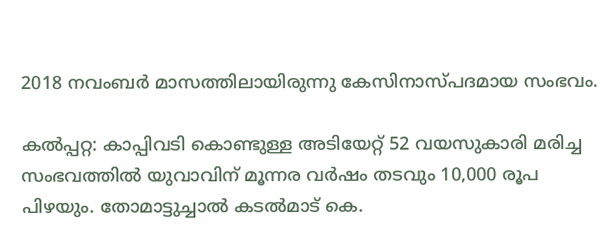2018 നവംബര്‍ മാസത്തിലായിരുന്നു കേസിനാസ്പദമായ സംഭവം.

കല്‍പ്പറ്റ: കാപ്പിവടി കൊണ്ടുള്ള അടിയേറ്റ് 52 വയസുകാരി മരിച്ച സംഭവത്തില്‍ യുവാവിന് മൂന്നര വര്‍ഷം തടവും 10,000 രൂപ പിഴയും. തോമാട്ടുച്ചാല്‍ കടല്‍മാട് കെ.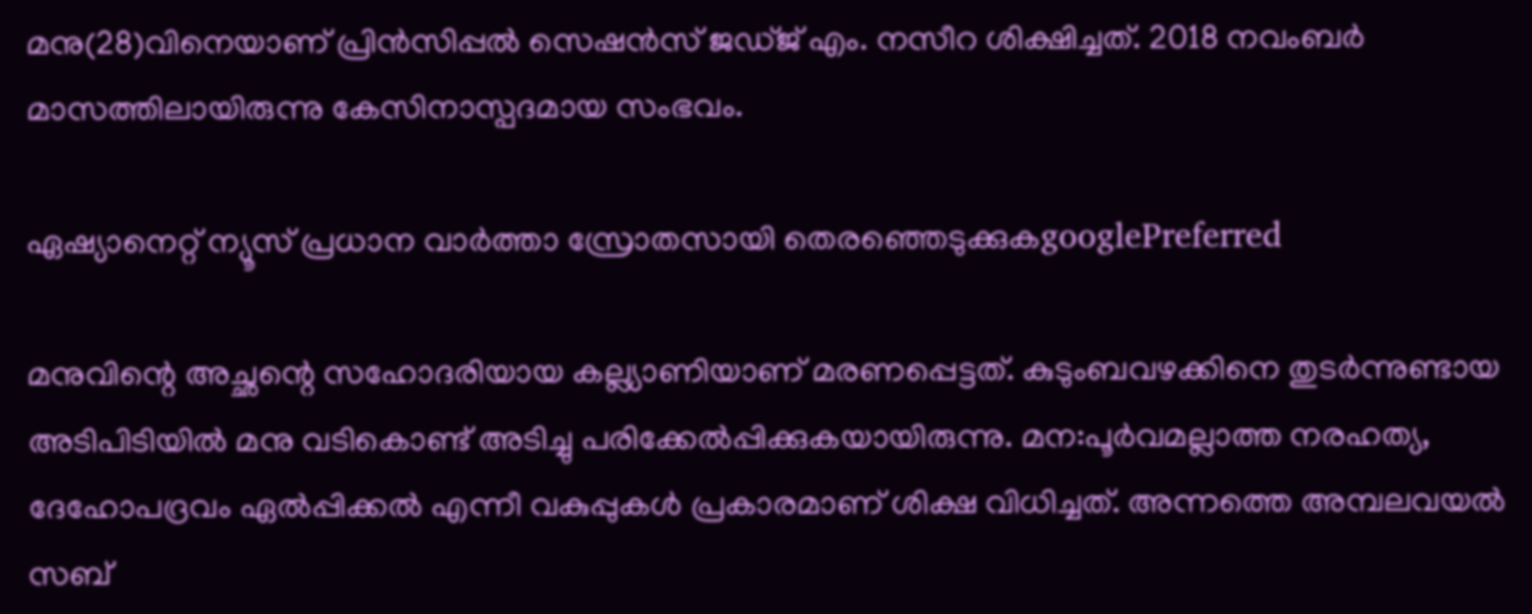മനു(28)വിനെയാണ് പ്രിന്‍സിപ്പല്‍ സെഷന്‍സ് ജഡ്ജ് എം. നസീറ ശിക്ഷിച്ചത്. 2018 നവംബര്‍ മാസത്തിലായിരുന്നു കേസിനാസ്പദമായ സംഭവം.

ഏഷ്യാനെറ്റ് ന്യൂസ് പ്രധാന വാർത്താ സ്രോതസായി തെരഞ്ഞെടുക്കുകgooglePreferred

മനുവിന്റെ അച്ഛന്റെ സഹോദരിയായ കല്ല്യാണിയാണ് മരണപ്പെട്ടത്. കുടുംബവഴക്കിനെ തുടര്‍ന്നുണ്ടായ അടിപിടിയില്‍ മനു വടികൊണ്ട് അടിച്ചു പരിക്കേല്‍പ്പിക്കുകയായിരുന്നു. മന:പൂര്‍വമല്ലാത്ത നരഹത്യ, ദേഹോപദ്രവം ഏല്‍പ്പിക്കല്‍ എന്നീ വകുപ്പുകള്‍ പ്രകാരമാണ് ശിക്ഷ വിധിച്ചത്. അന്നത്തെ അമ്പലവയല്‍ സബ്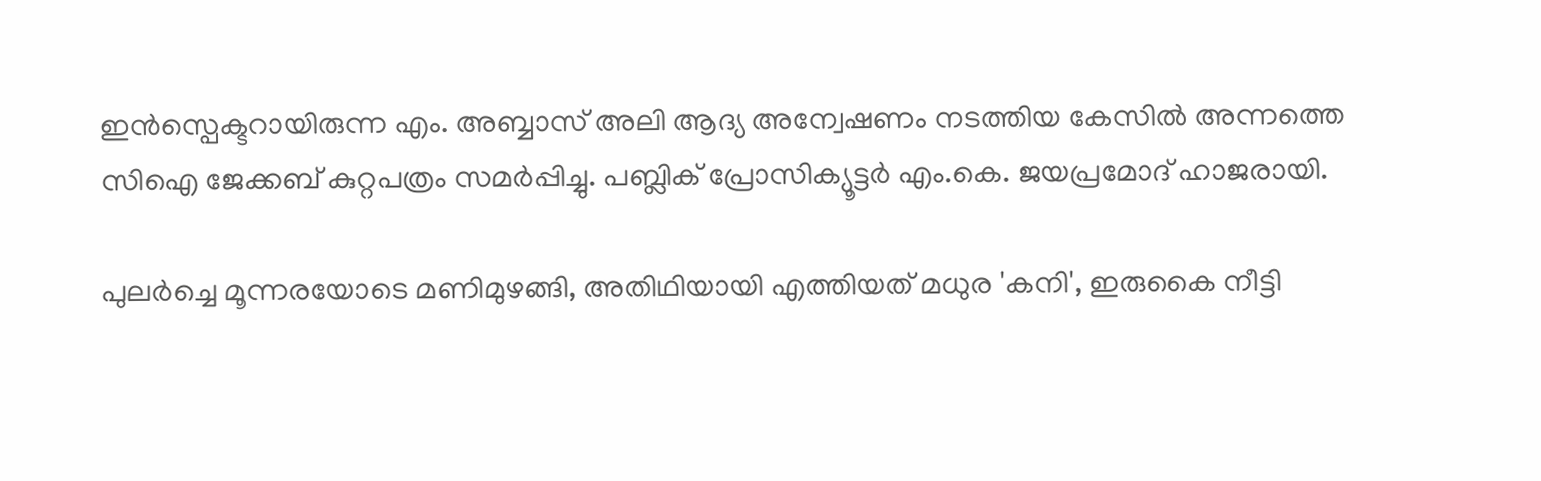ഇന്‍സ്പെക്ടറായിരുന്ന എം. അബ്ബാസ് അലി ആദ്യ അന്വേഷണം നടത്തിയ കേസില്‍ അന്നത്തെ സിഐ ജേക്കബ് കുറ്റപത്രം സമര്‍പ്പിച്ചു. പബ്ലിക് പ്രോസിക്യൂട്ടര്‍ എം.കെ. ജയപ്രമോദ് ഹാജരായി.

പുലര്‍ച്ചെ മൂന്നരയോടെ മണിമുഴങ്ങി, അതിഥിയായി എത്തിയത് മധുര 'കനി', ഇരുകൈ നീട്ടി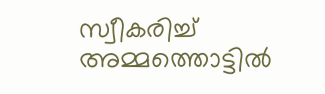സ്വീകരിച്ച് അമ്മത്തൊട്ടിൽ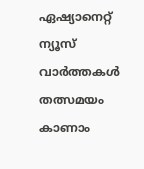ഏഷ്യാനെറ്റ് ന്യൂസ് വാർത്തകൾ തത്സമയം കാണാം